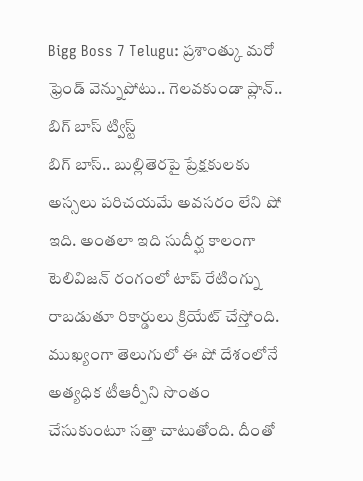Bigg Boss 7 Telugu: ప్రశాంత్కు మరో ఫ్రెండ్ వెన్నుపోటు.. గెలవకుండా ప్లాన్.. బిగ్ బాస్ ట్విస్ట్
బిగ్ బాస్.. బుల్లితెరపై ప్రేక్షకులకు అస్సలు పరిచయమే అవసరం లేని షో ఇది. అంతలా ఇది సుదీర్ఘ కాలంగా టెలివిజన్ రంగంలో టాప్ రేటింగ్ను రాబడుతూ రికార్డులు క్రియేట్ చేస్తోంది. ముఖ్యంగా తెలుగులో ఈ షో దేశంలోనే అత్యధిక టీఆర్పీని సొంతం చేసుకుంటూ సత్తా చాటుతోంది. దీంతో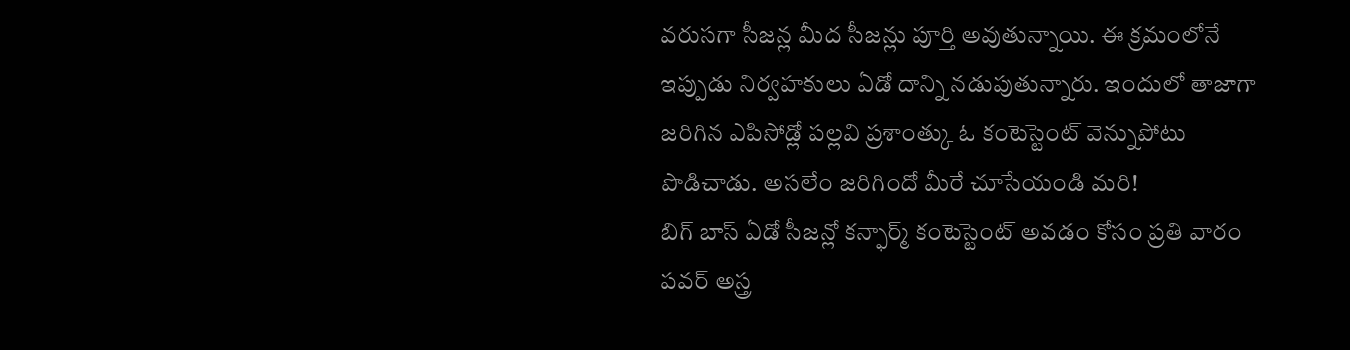వరుసగా సీజన్ల మీద సీజన్లు పూర్తి అవుతున్నాయి. ఈ క్రమంలోనే ఇప్పుడు నిర్వహకులు ఏడో దాన్ని నడుపుతున్నారు. ఇందులో తాజాగా జరిగిన ఎపిసోడ్లో పల్లవి ప్రశాంత్కు ఓ కంటెస్టెంట్ వెన్నుపోటు పొడిచాడు. అసలేం జరిగిందో మీరే చూసేయండి మరి!
బిగ్ బాస్ ఏడో సీజన్లో కన్ఫార్మ్ కంటెస్టెంట్ అవడం కోసం ప్రతి వారం పవర్ అస్త్ర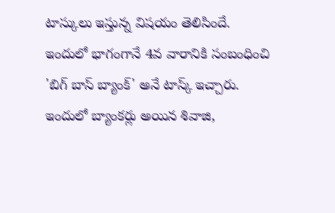టాస్కులు ఇస్తున్న విషయం తెలిసిందే. ఇందులో భాగంగానే 4వ వారానికి సంబంధించి 'బిగ్ బాస్ బ్యాంక్' అనే టాస్క్ ఇచ్చారు. ఇందులో బ్యాంకర్లు అయిన శివాజి,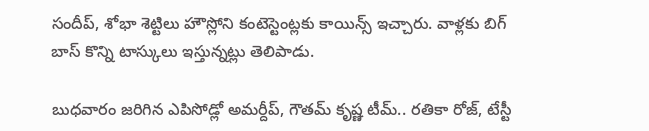సందీప్, శోభా శెట్టిలు హౌస్లోని కంటెస్టెంట్లకు కాయిన్స్ ఇచ్చారు. వాళ్లకు బిగ్ బాస్ కొన్ని టాస్కులు ఇస్తున్నట్లు తెలిపాడు.

బుధవారం జరిగిన ఎపిసోడ్లో అమర్దీప్, గౌతమ్ కృష్ణ టీమ్.. రతికా రోజ్, టేస్టీ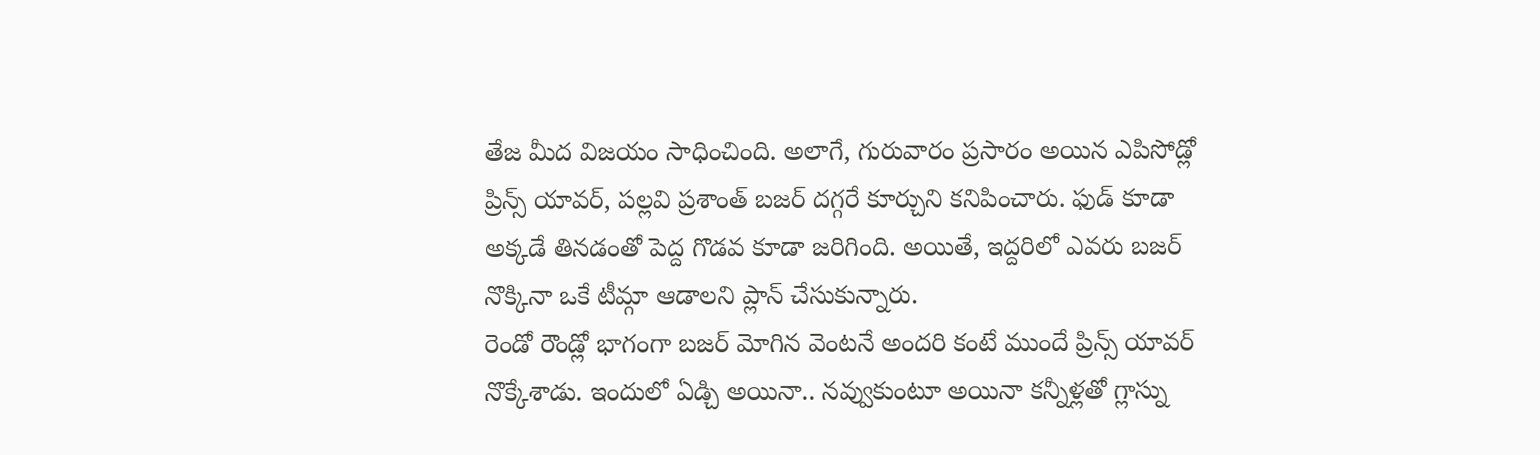తేజ మీద విజయం సాధించింది. అలాగే, గురువారం ప్రసారం అయిన ఎపిసోడ్లో ప్రిన్స్ యావర్, పల్లవి ప్రశాంత్ బజర్ దగ్గరే కూర్చుని కనిపించారు. ఫుడ్ కూడా అక్కడే తినడంతో పెద్ద గొడవ కూడా జరిగింది. అయితే, ఇద్దరిలో ఎవరు బజర్ నొక్కినా ఒకే టీమ్గా ఆడాలని ప్లాన్ చేసుకున్నారు.
రెండో రౌండ్లో భాగంగా బజర్ మోగిన వెంటనే అందరి కంటే ముందే ప్రిన్స్ యావర్ నొక్కేశాడు. ఇందులో ఏడ్చి అయినా.. నవ్వుకుంటూ అయినా కన్నీళ్లతో గ్లాస్ను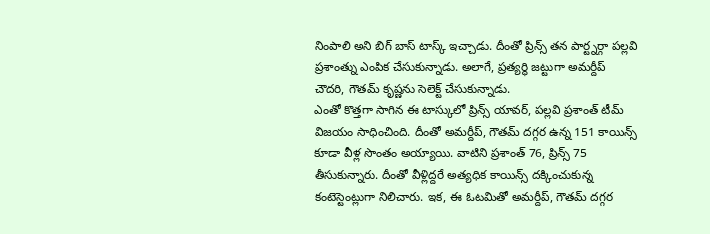నింపాలి అని బిగ్ బాస్ టాస్క్ ఇచ్చాడు. దీంతో ప్రిన్స్ తన పార్ట్నర్గా పల్లవి ప్రశాంత్ను ఎంపిక చేసుకున్నాడు. అలాగే, ప్రత్యర్థి జట్టుగా అమర్దీప్ చౌదరి, గౌతమ్ కృష్ణను సెలెక్ట్ చేసుకున్నాడు.
ఎంతో కొత్తగా సాగిన ఈ టాస్కులో ప్రిన్స్ యావర్, పల్లవి ప్రశాంత్ టీమ్ విజయం సాధించింది. దీంతో అమర్దీప్, గౌతమ్ దగ్గర ఉన్న 151 కాయిన్స్ కూడా వీళ్ల సొంతం అయ్యాయి. వాటిని ప్రశాంత్ 76, ప్రిన్స్ 75 తీసుకున్నారు. దీంతో వీళ్లిద్దరే అత్యధిక కాయిన్స్ దక్కించుకున్న కంటెస్టెంట్లుగా నిలిచారు. ఇక, ఈ ఓటమితో అమర్దీప్, గౌతమ్ దగ్గర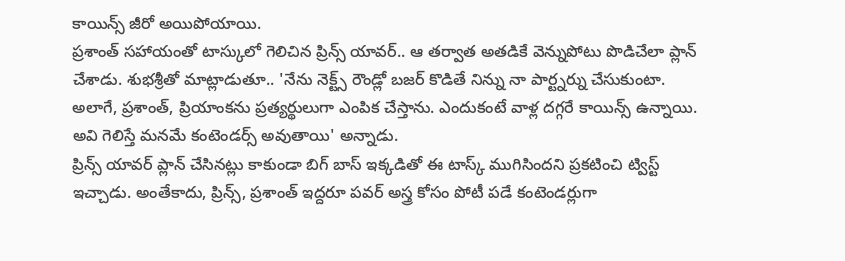కాయిన్స్ జీరో అయిపోయాయి.
ప్రశాంత్ సహాయంతో టాస్కులో గెలిచిన ప్రిన్స్ యావర్.. ఆ తర్వాత అతడికే వెన్నుపోటు పొడిచేలా ప్లాన్ చేశాడు. శుభశ్రీతో మాట్లాడుతూ.. 'నేను నెక్ట్స్ రౌండ్లో బజర్ కొడితే నిన్ను నా పార్ట్నర్ను చేసుకుంటా. అలాగే, ప్రశాంత్, ప్రియాంకను ప్రత్యర్థులుగా ఎంపిక చేస్తాను. ఎందుకంటే వాళ్ల దగ్గరే కాయిన్స్ ఉన్నాయి. అవి గెలిస్తే మనమే కంటెండర్స్ అవుతాయి' అన్నాడు.
ప్రిన్స్ యావర్ ప్లాన్ చేసినట్లు కాకుండా బిగ్ బాస్ ఇక్కడితో ఈ టాస్క్ ముగిసిందని ప్రకటించి ట్విస్ట్ ఇచ్చాడు. అంతేకాదు, ప్రిన్స్, ప్రశాంత్ ఇద్దరూ పవర్ అస్త్ర కోసం పోటీ పడే కంటెండర్లుగా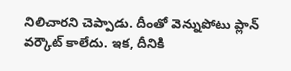నిలిచారని చెప్పాడు. దీంతో వెన్నుపోటు ప్లాన్ వర్కౌట్ కాలేదు. ఇక, దీనికి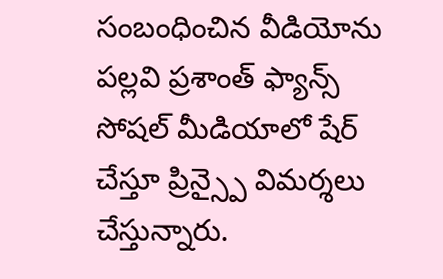సంబంధించిన వీడియోను పల్లవి ప్రశాంత్ ఫ్యాన్స్ సోషల్ మీడియాలో షేర్ చేస్తూ ప్రిన్స్పై విమర్శలు చేస్తున్నారు.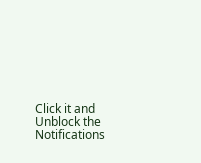Click it and Unblock the Notifications